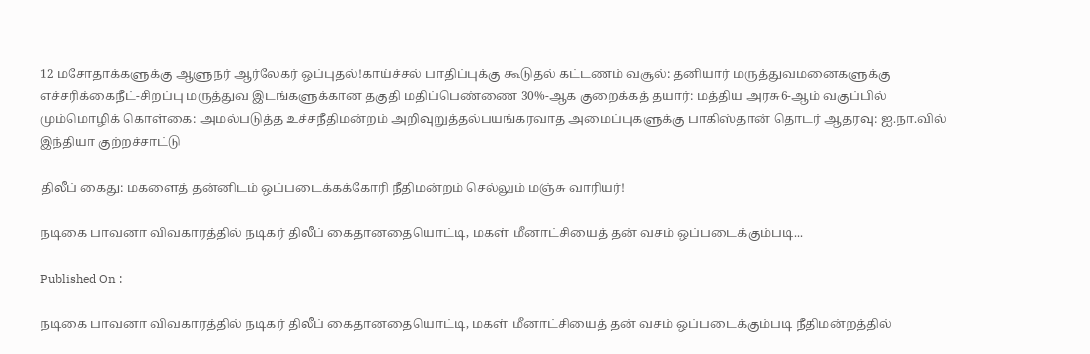12 மசோதாக்களுக்கு ஆளுநர் ஆர்லேகர் ஒப்புதல்!காய்ச்சல் பாதிப்புக்கு கூடுதல் கட்டணம் வசூல்: தனியார் மருத்துவமனைகளுக்கு எச்சரிக்கைநீட்-சிறப்பு மருத்துவ இடங்களுக்கான தகுதி மதிப்பெண்ணை 30%-ஆக குறைக்கத் தயார்: மத்திய அரசு6-ஆம் வகுப்பில் மும்மொழிக் கொள்கை: அமல்படுத்த உச்சநீதிமன்றம் அறிவுறுத்தல்பயங்கரவாத அமைப்புகளுக்கு பாகிஸ்தான் தொடர் ஆதரவு: ஐ.நா.வில் இந்தியா குற்றச்சாட்டு

திலீப் கைது: மகளைத் தன்னிடம் ஒப்படைக்கக்கோரி நீதிமன்றம் செல்லும் மஞ்சு வாரியர்!

நடிகை பாவனா விவகாரத்தில் நடிகர் திலீப் கைதானதையொட்டி, மகள் மீனாட்சியைத் தன் வசம் ஒப்படைக்கும்படி...

Published On :

நடிகை பாவனா விவகாரத்தில் நடிகர் திலீப் கைதானதையொட்டி, மகள் மீனாட்சியைத் தன் வசம் ஒப்படைக்கும்படி நீதிமன்றத்தில்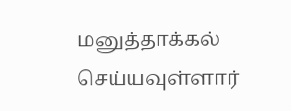மனுத்தாக்கல் செய்யவுள்ளார்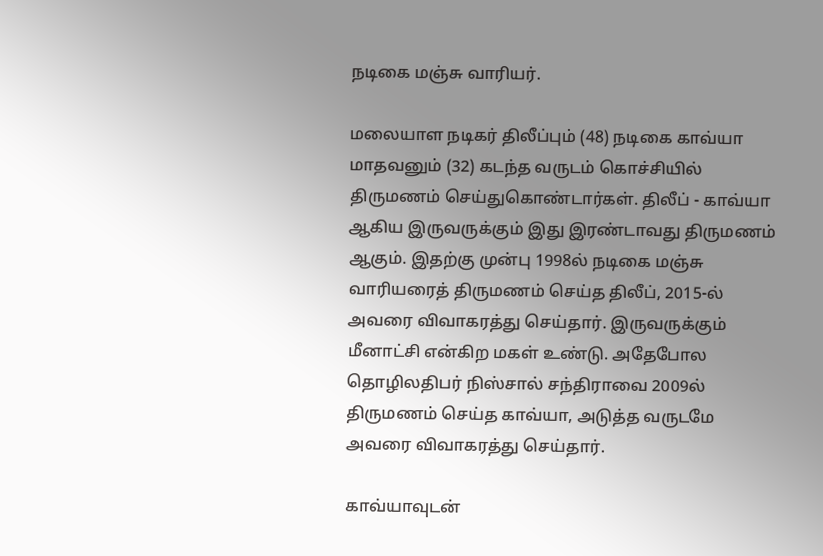நடிகை மஞ்சு வாரியர்.

மலையாள நடிகர் திலீப்பும் (48) நடிகை காவ்யா மாதவனும் (32) கடந்த வருடம் கொச்சியில் திருமணம் செய்துகொண்டார்கள். திலீப் - காவ்யா ஆகிய இருவருக்கும் இது இரண்டாவது திருமணம் ஆகும். இதற்கு முன்பு 1998ல் நடிகை மஞ்சு வாரியரைத் திருமணம் செய்த திலீப், 2015-ல் அவரை விவாகரத்து செய்தார். இருவருக்கும் மீனாட்சி என்கிற மகள் உண்டு. அதேபோல தொழிலதிபர் நிஸ்சால் சந்திராவை 2009ல் திருமணம் செய்த காவ்யா, அடுத்த வருடமே அவரை விவாகரத்து செய்தார்.

காவ்யாவுடன்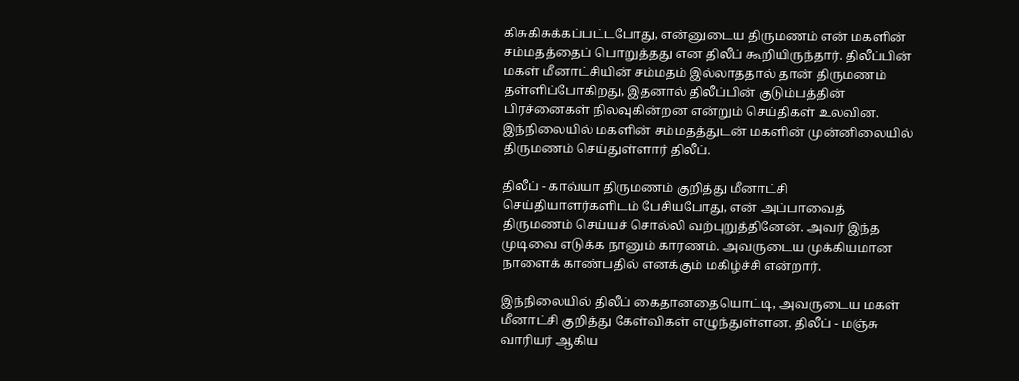கிசுகிசுக்கப்பட்டபோது, என்னுடைய திருமணம் என் மகளின் சம்மதத்தைப் பொறுத்தது என திலீப் கூறியிருந்தார். திலீப்பின் மகள் மீனாட்சியின் சம்மதம் இல்லாததால் தான் திருமணம் தள்ளிப்போகிறது, இதனால் திலீப்பின் குடும்பத்தின் பிரச்னைகள் நிலவுகின்றன என்றும் செய்திகள் உலவின. இந்நிலையில் மகளின் சம்மதத்துடன் மகளின் முன்னிலையில் திருமணம் செய்துள்ளார் திலீப்.

திலீப் - காவ்யா திருமணம் குறித்து மீனாட்சி செய்தியாளர்களிடம் பேசியபோது, என் அப்பாவைத் திருமணம் செய்யச் சொல்லி வற்புறுத்தினேன். அவர் இந்த முடிவை எடுக்க நானும் காரணம். அவருடைய முக்கியமான நாளைக் காண்பதில் எனக்கும் மகிழ்ச்சி என்றார்.

இந்நிலையில் திலீப் கைதானதையொட்டி, அவருடைய மகள் மீனாட்சி குறித்து கேள்விகள் எழுந்துள்ளன. திலீப் - மஞ்சு வாரியர் ஆகிய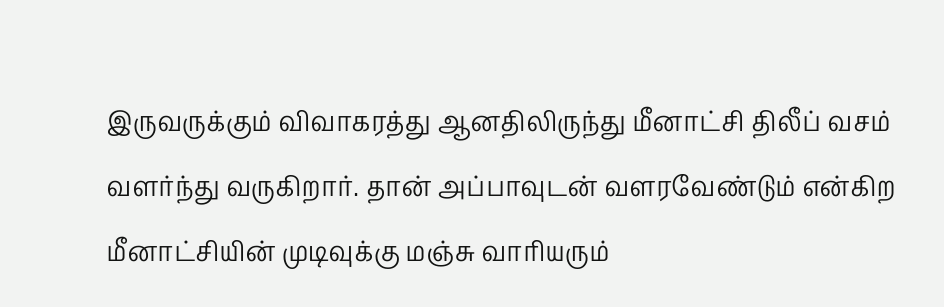இருவருக்கும் விவாகரத்து ஆனதிலிருந்து மீனாட்சி திலீப் வசம் வளர்ந்து வருகிறார். தான் அப்பாவுடன் வளரவேண்டும் என்கிற மீனாட்சியின் முடிவுக்கு மஞ்சு வாரியரும்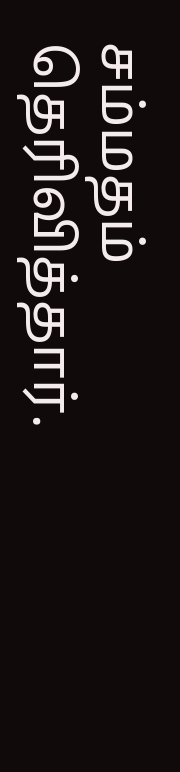சம்மதம் தெரிவித்தார்.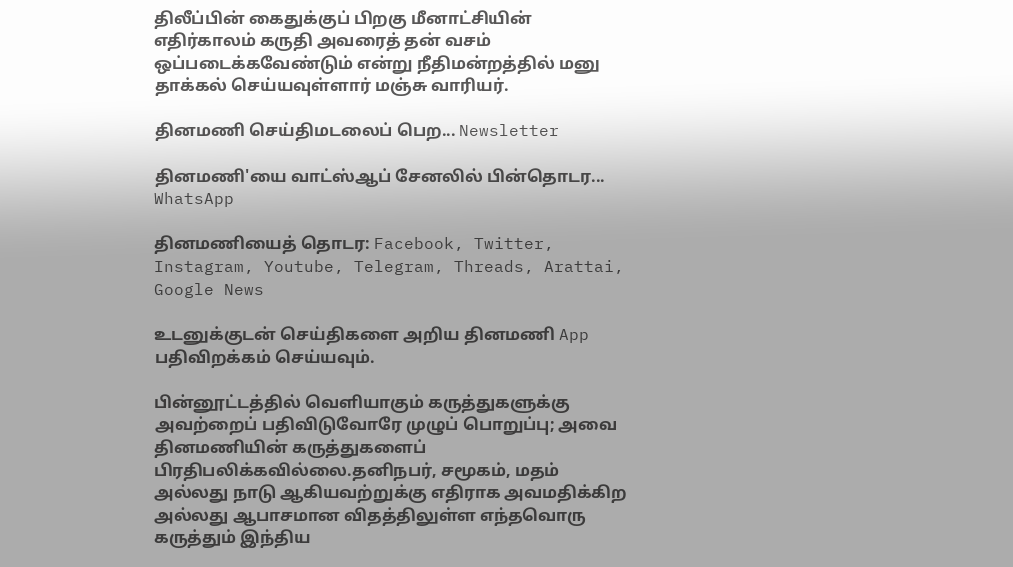திலீப்பின் கைதுக்குப் பிறகு மீனாட்சியின் எதிர்காலம் கருதி அவரைத் தன் வசம் ஒப்படைக்கவேண்டும் என்று நீதிமன்றத்தில் மனு தாக்கல் செய்யவுள்ளார் மஞ்சு வாரியர்.

தினமணி செய்திமடலைப் பெற... Newsletter

தினமணி'யை வாட்ஸ்ஆப் சேனலில் பின்தொடர... WhatsApp

தினமணியைத் தொடர: Facebook, Twitter, Instagram, Youtube, Telegram, Threads, Arattai, Google News

உடனுக்குடன் செய்திகளை அறிய தினமணி App பதிவிறக்கம் செய்யவும்.

பின்னூட்டத்தில் வெளியாகும் கருத்துகளுக்கு அவற்றைப் பதிவிடுவோரே முழுப் பொறுப்பு; அவை தினமணியின் கருத்துகளைப் பிரதிபலிக்கவில்லை.தனிநபர், சமூகம், மதம் அல்லது நாடு ஆகியவற்றுக்கு எதிராக அவமதிக்கிற அல்லது ஆபாசமான விதத்திலுள்ள எந்தவொரு கருத்தும் இந்திய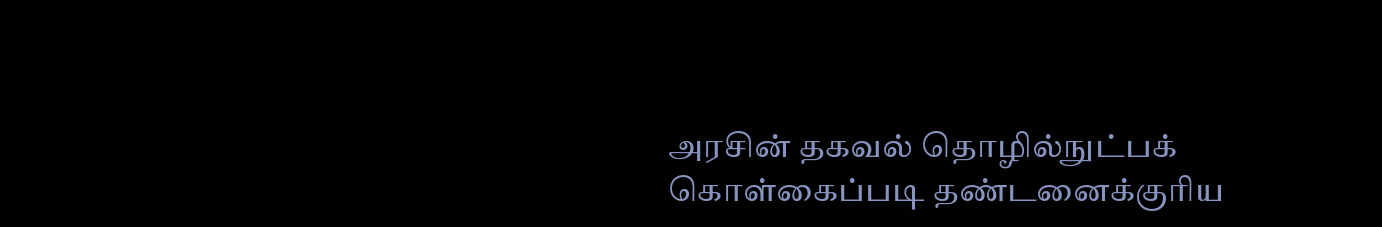அரசின் தகவல் தொழில்நுட்பக் கொள்கைப்படி தண்டனைக்குரிய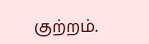குற்றம்.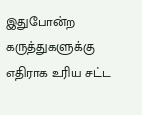இதுபோன்ற கருத்துகளுக்கு எதிராக உரிய சட்ட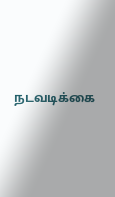நடவடிக்கை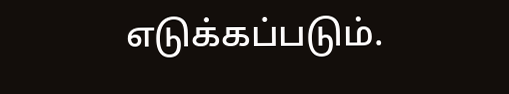எடுக்கப்படும்.